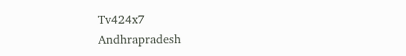Tv424x7
Andhrapradesh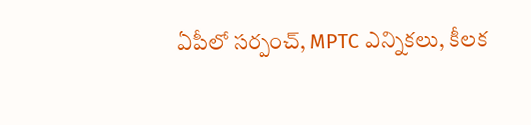ఏపీలో సర్పంచ్, MPTC ఎన్నికలు, కీలక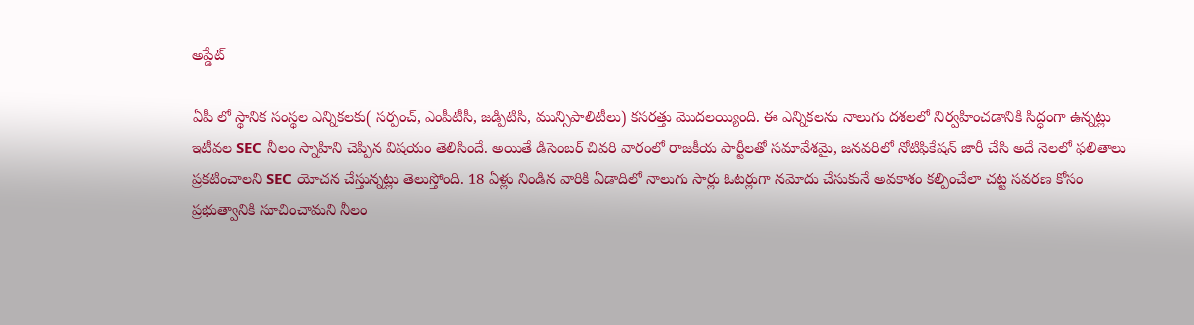అప్డేట్

ఏపీ లో స్థానిక సంస్థల ఎన్నికలకు( సర్పంచ్, ఎంపీటీసీ, జడ్పిటిసి, మున్సిపాలిటీలు) కసరత్తు మొదలయ్యింది. ఈ ఎన్నికలను నాలుగు దశలలో నిర్వహించడానికి సిద్ధంగా ఉన్నట్లు ఇటీవల SEC నీలం స్నాహిని చెప్పిన విషయం తెలిసిందే. అయితే డిసెంబర్ చివరి వారంలో రాజకీయ పార్టీలతో సమావేశమై, జనవరిలో నోటిఫికేషన్ జారీ చేసి అదే నెలలో ఫలితాలు ప్రకటించాలని SEC యోచన చేస్తున్నట్లు తెలుస్తోంది. 18 ఏళ్లు నిండిన వారికి ఏడాదిలో నాలుగు సార్లు ఓటర్లుగా నమోదు చేసుకునే అవకాశం కల్పించేలా చట్ట సవరణ కోసం ప్రభుత్వానికి సూచించామని నీలం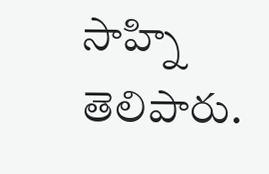సాహ్ని తెలిపారు.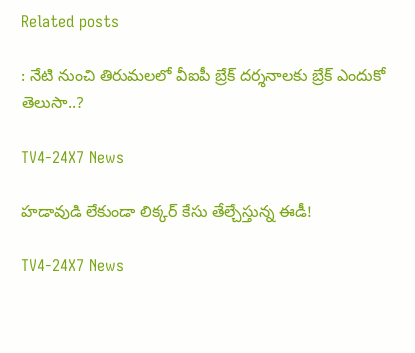Related posts

: నేటి నుంచి తిరుమలలో వీఐపీ బ్రేక్‌ దర్శనాలకు బ్రేక్‌ ఎందుకో తెలుసా..?

TV4-24X7 News

హడావుడి లేకుండా లిక్కర్ కేసు తేల్చేస్తున్న ఈడీ!

TV4-24X7 News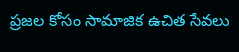ప్రజల కోసం సామాజిక ఉచిత సేవలు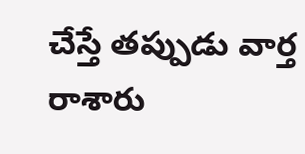చేస్తే తప్పుడు వార్త రాశారు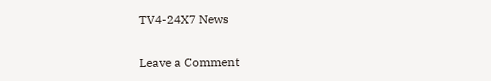TV4-24X7 News

Leave a Comment